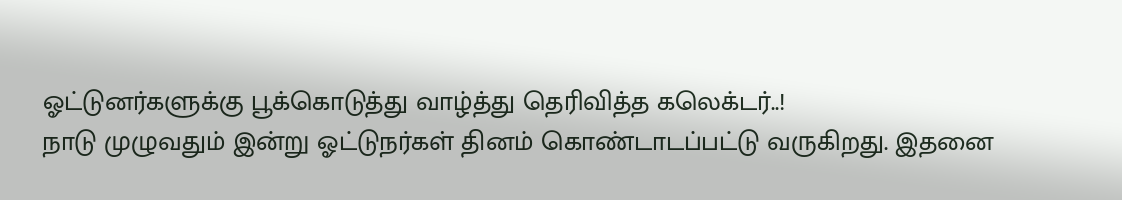ஓட்டுனர்களுக்கு பூக்கொடுத்து வாழ்த்து தெரிவித்த கலெக்டர்..!
நாடு முழுவதும் இன்று ஓட்டுநர்கள் தினம் கொண்டாடப்பட்டு வருகிறது. இதனை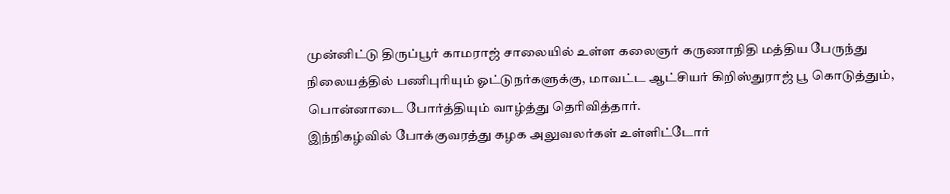முன்னிட்டு திருப்பூர் காமராஜ் சாலையில் உள்ள கலைஞர் கருணாநிதி மத்திய பேருந்து நிலையத்தில் பணிபுரியும் ஓட்டுநர்களுக்கு, மாவட்ட ஆட்சியர் கிறிஸ்துராஜ் பூ கொடுத்தும், பொன்னாடை போர்த்தியும் வாழ்த்து தெரிவித்தார்.
இந்நிகழ்வில் போக்குவரத்து கழக அலுவலர்கள் உள்ளிட்டோர்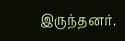இருந்தனர்.